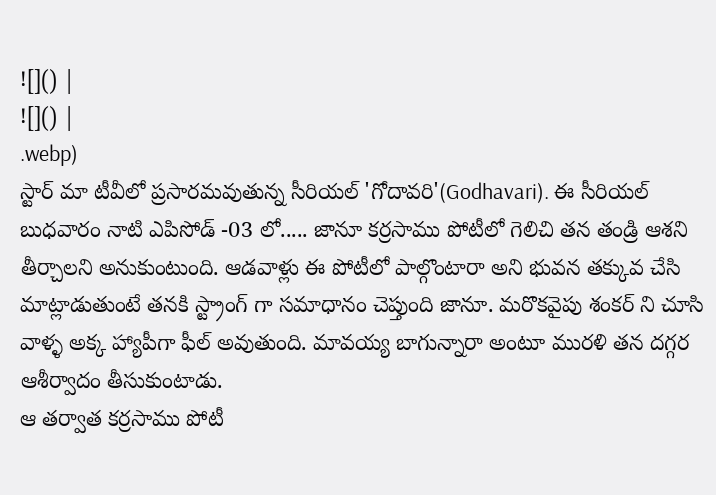![]() |
![]() |
.webp)
స్టార్ మా టీవీలో ప్రసారమవుతున్న సీరియల్ 'గోదావరి'(Godhavari). ఈ సీరియల్ బుధవారం నాటి ఎపిసోడ్ -03 లో..... జానూ కర్రసాము పోటీలో గెలిచి తన తండ్రి ఆశని తీర్చాలని అనుకుంటుంది. ఆడవాళ్లు ఈ పోటీలో పాల్గొంటారా అని భువన తక్కువ చేసి మాట్లాడుతుంటే తనకి స్ట్రాంగ్ గా సమాధానం చెప్తుంది జానూ. మరొకవైపు శంకర్ ని చూసి వాళ్ళ అక్క హ్యాపీగా ఫీల్ అవుతుంది. మావయ్య బాగున్నారా అంటూ మురళి తన దగ్గర ఆశీర్వాదం తీసుకుంటాడు.
ఆ తర్వాత కర్రసాము పోటీ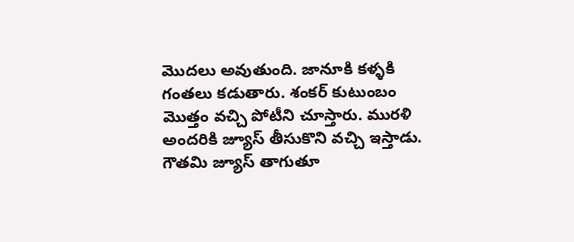మొదలు అవుతుంది. జానూకి కళ్ళకి గంతలు కడుతారు. శంకర్ కుటుంబం మొత్తం వచ్చి పోటీని చూస్తారు. మురళి అందరికి జ్యూస్ తీసుకొని వచ్చి ఇస్తాడు. గౌతమి జ్యూస్ తాగుతూ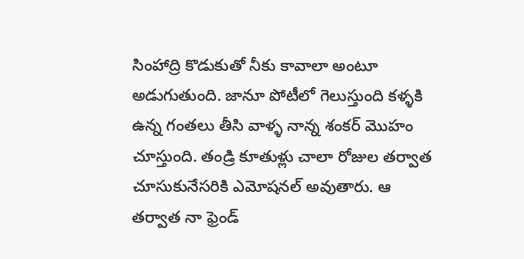సింహాద్రి కొడుకుతో నీకు కావాలా అంటూ అడుగుతుంది. జానూ పోటీలో గెలుస్తుంది కళ్ళకి ఉన్న గంతలు తీసి వాళ్ళ నాన్న శంకర్ మొహం చూస్తుంది. తండ్రి కూతుళ్లు చాలా రోజుల తర్వాత చూసుకునేసరికి ఎమోషనల్ అవుతారు. ఆ తర్వాత నా ఫ్రెండ్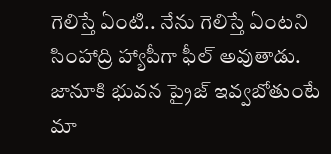గెలిస్తే ఏంటి.. నేను గెలిస్తే ఏంటని సింహాద్రి హ్యాపీగా ఫీల్ అవుతాడు. జానూకి భువన ప్రైజ్ ఇవ్వబోతుంటే మా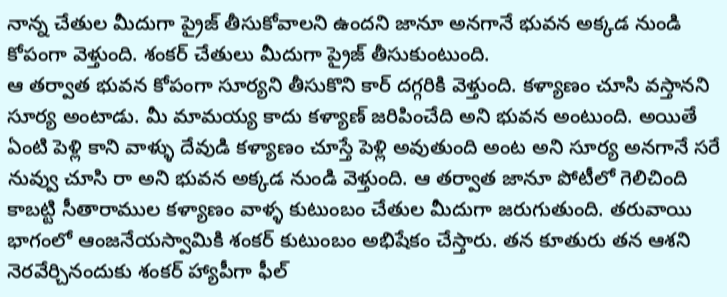నాన్న చేతుల మీదుగా ప్రైజ్ తీసుకోవాలని ఉందని జానూ అనగానే భువన అక్కడ నుండి కోపంగా వెళ్తుంది. శంకర్ చేతులు మీదుగా ప్రైజ్ తీసుకుంటుంది.
ఆ తర్వాత భువన కోపంగా సూర్యని తీసుకొని కార్ దగ్గరికి వెళ్తుంది. కళ్యాణం చూసి వస్తానని సూర్య అంటాడు. మీ మామయ్య కాదు కళ్యాణ్ జరిపించేది అని భువన అంటుంది. అయితే ఏంటి పెళ్లి కాని వాళ్ళు దేవుడి కళ్యాణం చూస్తే పెళ్లి అవుతుంది అంట అని సూర్య అనగానే సరే నువ్వు చూసి రా అని భువన అక్కడ నుండి వెళ్తుంది. ఆ తర్వాత జానూ పోటీలో గెలిచింది కాబట్టి సీతారాముల కళ్యాణం వాళ్ళ కుటుంబం చేతుల మీదుగా జరుగుతుంది. తరువాయి భాగంలో ఆంజనేయస్వామికి శంకర్ కుటుంబం అభిషేకం చేస్తారు. తన కూతురు తన ఆశని నెరవేర్చినందుకు శంకర్ హ్యాపీగా ఫీల్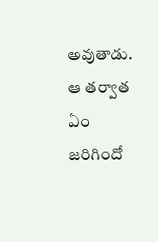అవుతాడు. ఆ తర్వాత ఏం జరిగిందో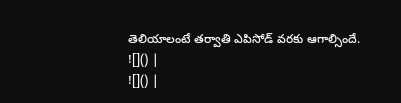తెలియాలంటే తర్వాతి ఎపిసోడ్ వరకు ఆగాల్సిందే.
![]() |
![]() |